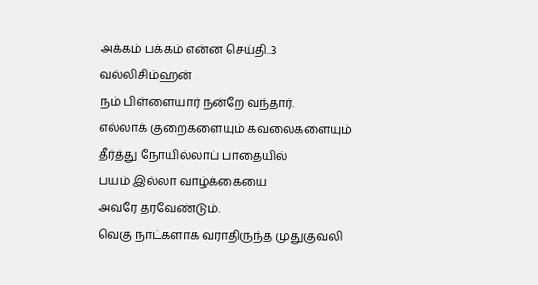அக்கம் பக்கம் என்ன செய்தி..3
வல்லிசிம்ஹன்
நம் பிள்ளையார் நன்றே வந்தார்.
எல்லாக் குறைகளையும் கவலைகளையும்
தீர்த்து நோயில்லாப் பாதையில்
பயம் இல்லா வாழ்க்கையை
அவரே தரவேண்டும்.
வெகு நாட்களாக வராதிருந்த முதுகுவலி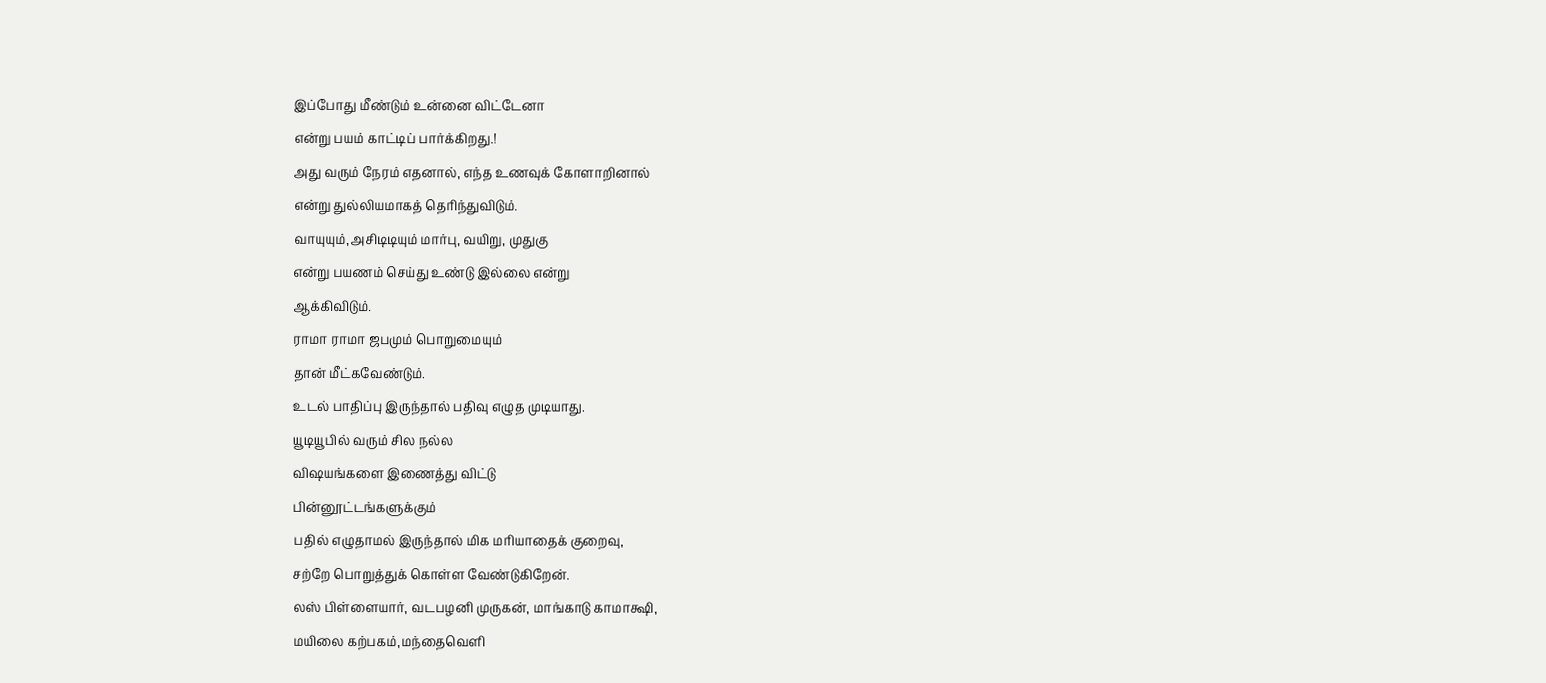இப்போது மீண்டும் உன்னை விட்டேனா
என்று பயம் காட்டிப் பார்க்கிறது.!
அது வரும் நேரம் எதனால், எந்த உணவுக் கோளாறினால்
என்று துல்லியமாகத் தெரிந்துவிடும்.
வாயுயும்,அசிடிடியும் மார்பு, வயிறு, முதுகு
என்று பயணம் செய்து உண்டு இல்லை என்று
ஆக்கிவிடும்.
ராமா ராமா ஜபமும் பொறுமையும்
தான் மீட்கவேண்டும்.
உடல் பாதிப்பு இருந்தால் பதிவு எழுத முடியாது.
யூடியூபில் வரும் சில நல்ல
விஷயங்களை இணைத்து விட்டு
பின்னூட்டங்களுக்கும்
பதில் எழுதாமல் இருந்தால் மிக மரியாதைக் குறைவு,
சற்றே பொறுத்துக் கொள்ள வேண்டுகிறேன்.
லஸ் பிள்ளையார், வடபழனி முருகன், மாங்காடு காமாக்ஷி,
மயிலை கற்பகம்,மந்தைவெளி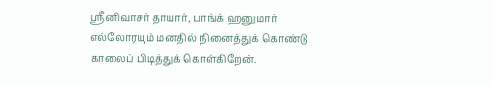ஸ்ரீனிவாசர் தாயார், பாங்க் ஹனுமார்
எல்லோரயும் மனதில் நினைத்துக் கொண்டு
காலைப் பிடித்துக் கொள்கிறேன்.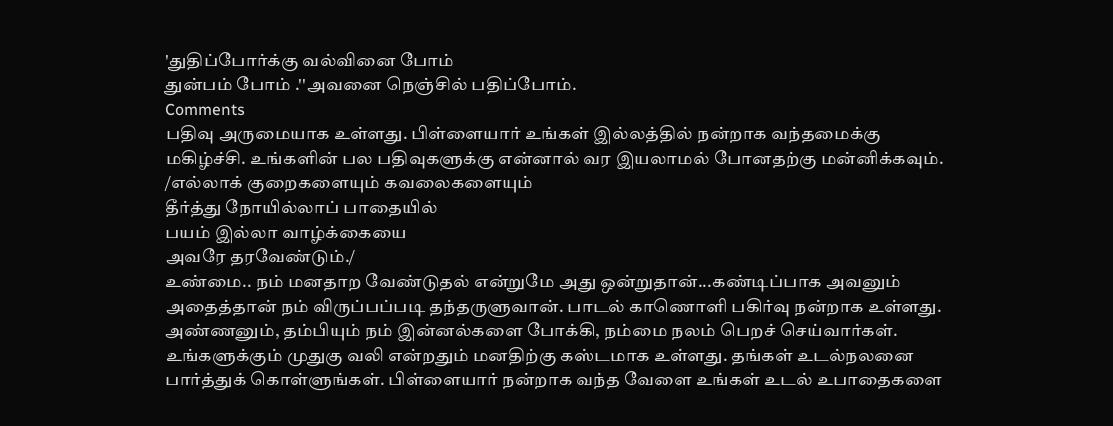'துதிப்போர்க்கு வல்வினை போம்
துன்பம் போம் .''அவனை நெஞ்சில் பதிப்போம்.
Comments
பதிவு அருமையாக உள்ளது. பிள்ளையார் உங்கள் இல்லத்தில் நன்றாக வந்தமைக்கு மகிழ்ச்சி. உங்களின் பல பதிவுகளுக்கு என்னால் வர இயலாமல் போனதற்கு மன்னிக்கவும்.
/எல்லாக் குறைகளையும் கவலைகளையும்
தீர்த்து நோயில்லாப் பாதையில்
பயம் இல்லா வாழ்க்கையை
அவரே தரவேண்டும்./
உண்மை.. நம் மனதாற வேண்டுதல் என்றுமே அது ஒன்றுதான்...கண்டிப்பாக அவனும் அதைத்தான் நம் விருப்பப்படி தந்தருளுவான். பாடல் காணொளி பகிர்வு நன்றாக உள்ளது. அண்ணனும், தம்பியும் நம் இன்னல்களை போக்கி, நம்மை நலம் பெறச் செய்வார்கள்.
உங்களுக்கும் முதுகு வலி என்றதும் மனதிற்கு கஸ்டமாக உள்ளது. தங்கள் உடல்நலனை பார்த்துக் கொள்ளுங்கள். பிள்ளையார் நன்றாக வந்த வேளை உங்கள் உடல் உபாதைகளை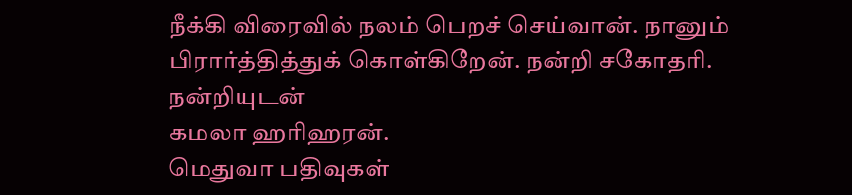நீக்கி விரைவில் நலம் பெறச் செய்வான். நானும் பிரார்த்தித்துக் கொள்கிறேன். நன்றி சகோதரி.
நன்றியுடன்
கமலா ஹரிஹரன்.
மெதுவா பதிவுகள்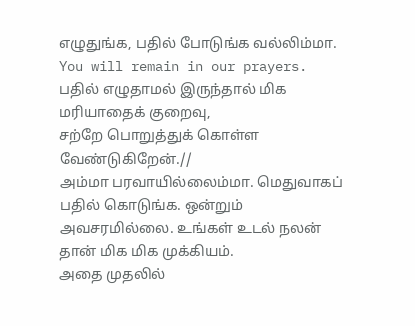எழுதுங்க, பதில் போடுங்க வல்லிம்மா.
You will remain in our prayers.
பதில் எழுதாமல் இருந்தால் மிக மரியாதைக் குறைவு,
சற்றே பொறுத்துக் கொள்ள வேண்டுகிறேன்.//
அம்மா பரவாயில்லைம்மா. மெதுவாகப் பதில் கொடுங்க. ஒன்றும் அவசரமில்லை. உங்கள் உடல் நலன் தான் மிக மிக முக்கியம்.
அதை முதலில்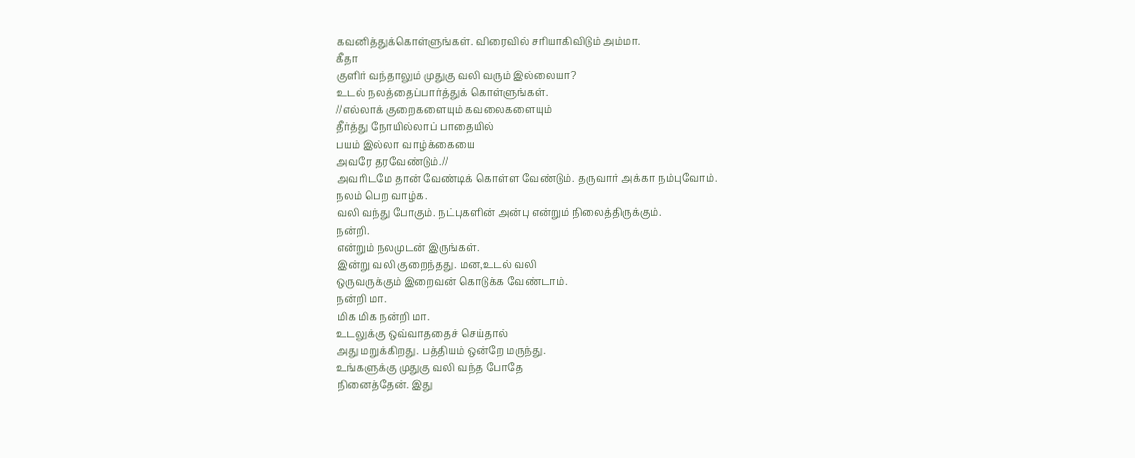கவனித்துக்கொள்ளுங்கள். விரைவில் சரியாகிவிடும் அம்மா.
கீதா
குளிர் வந்தாலும் முதுகு வலி வரும் இல்லையா?
உடல் நலத்தைப்பார்த்துக் கொள்ளுங்கள்.
//எல்லாக் குறைகளையும் கவலைகளையும்
தீர்த்து நோயில்லாப் பாதையில்
பயம் இல்லா வாழ்க்கையை
அவரே தரவேண்டும்.//
அவரிடமே தான் வேண்டிக் கொள்ள வேண்டும். தருவார் அக்கா நம்புவோம்.
நலம் பெற வாழ்க.
வலி வந்து போகும். நட்புகளின் அன்பு என்றும் நிலைத்திருக்கும்.
நன்றி.
என்றும் நலமுடன் இருங்கள்.
இன்று வலி குறைந்தது. மன,உடல் வலி
ஒருவருக்கும் இறைவன் கொடுக்க வேண்டாம்.
நன்றி மா.
மிக மிக நன்றி மா.
உடலுக்கு ஒவ்வாததைச் செய்தால்
அது மறுக்கிறது. பத்தியம் ஒன்றே மருந்து.
உங்களுக்கு முதுகு வலி வந்த போதே
நினைத்தேன். இது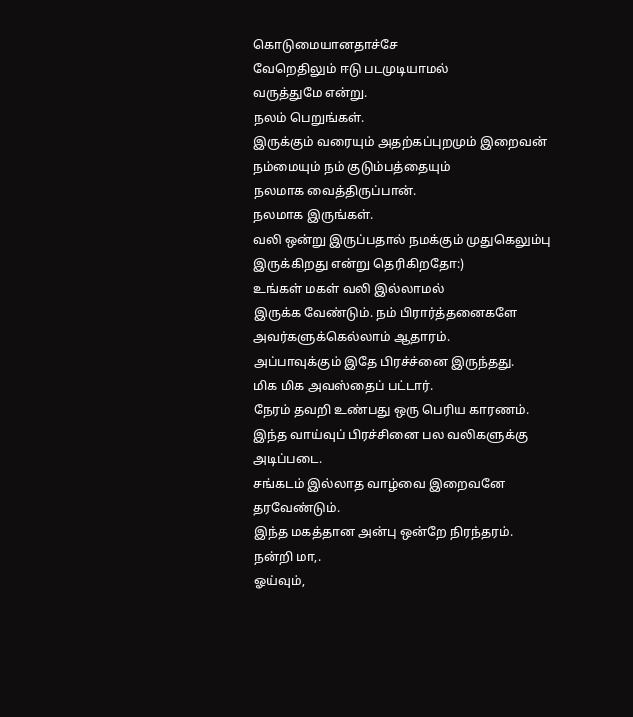கொடுமையானதாச்சே
வேறெதிலும் ஈடு படமுடியாமல்
வருத்துமே என்று.
நலம் பெறுங்கள்.
இருக்கும் வரையும் அதற்கப்புறமும் இறைவன்
நம்மையும் நம் குடும்பத்தையும்
நலமாக வைத்திருப்பான்.
நலமாக இருங்கள்.
வலி ஒன்று இருப்பதால் நமக்கும் முதுகெலும்பு
இருக்கிறது என்று தெரிகிறதோ:)
உங்கள் மகள் வலி இல்லாமல்
இருக்க வேண்டும். நம் பிரார்த்தனைகளே
அவர்களுக்கெல்லாம் ஆதாரம்.
அப்பாவுக்கும் இதே பிரச்ச்னை இருந்தது.
மிக மிக அவஸ்தைப் பட்டார்.
நேரம் தவறி உண்பது ஒரு பெரிய காரணம்.
இந்த வாய்வுப் பிரச்சினை பல வலிகளுக்கு
அடிப்படை.
சங்கடம் இல்லாத வாழ்வை இறைவனே
தரவேண்டும்.
இந்த மகத்தான அன்பு ஒன்றே நிரந்தரம்.
நன்றி மா,.
ஓய்வும்,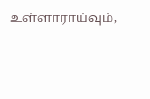உள்ளாராய்வும்,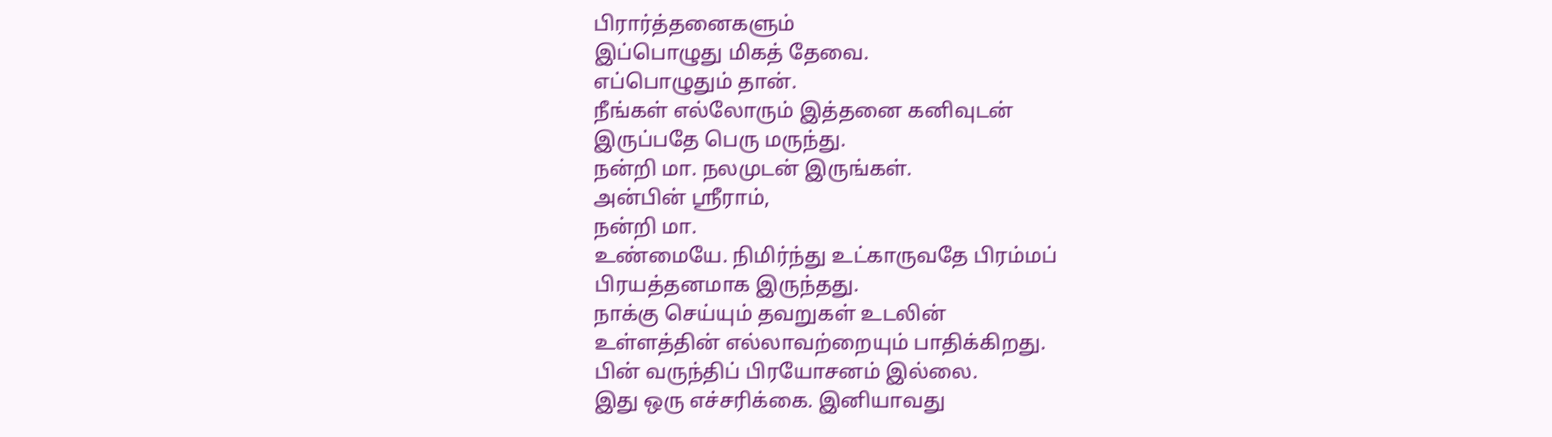பிரார்த்தனைகளும்
இப்பொழுது மிகத் தேவை.
எப்பொழுதும் தான்.
நீங்கள் எல்லோரும் இத்தனை கனிவுடன்
இருப்பதே பெரு மருந்து.
நன்றி மா. நலமுடன் இருங்கள்.
அன்பின் ஸ்ரீராம்,
நன்றி மா.
உண்மையே. நிமிர்ந்து உட்காருவதே பிரம்மப்
பிரயத்தனமாக இருந்தது.
நாக்கு செய்யும் தவறுகள் உடலின்
உள்ளத்தின் எல்லாவற்றையும் பாதிக்கிறது.
பின் வருந்திப் பிரயோசனம் இல்லை.
இது ஒரு எச்சரிக்கை. இனியாவது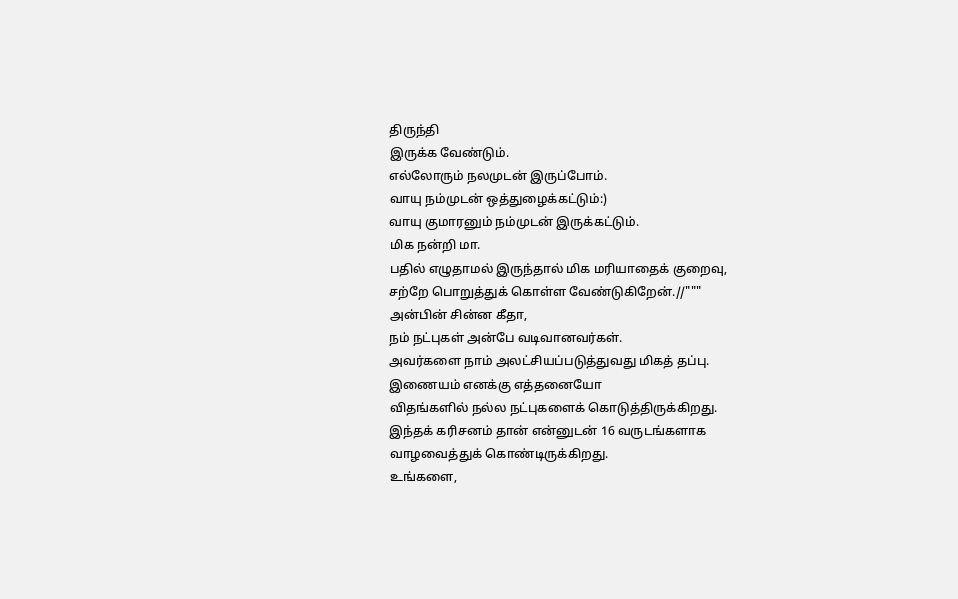திருந்தி
இருக்க வேண்டும்.
எல்லோரும் நலமுடன் இருப்போம்.
வாயு நம்முடன் ஒத்துழைக்கட்டும்:)
வாயு குமாரனும் நம்முடன் இருக்கட்டும்.
மிக நன்றி மா.
பதில் எழுதாமல் இருந்தால் மிக மரியாதைக் குறைவு,
சற்றே பொறுத்துக் கொள்ள வேண்டுகிறேன்.//"""
அன்பின் சின்ன கீதா,
நம் நட்புகள் அன்பே வடிவானவர்கள்.
அவர்களை நாம் அலட்சியப்படுத்துவது மிகத் தப்பு.
இணையம் எனக்கு எத்தனையோ
விதங்களில் நல்ல நட்புகளைக் கொடுத்திருக்கிறது.
இந்தக் கரிசனம் தான் என்னுடன் 16 வருடங்களாக
வாழவைத்துக் கொண்டிருக்கிறது.
உங்களை,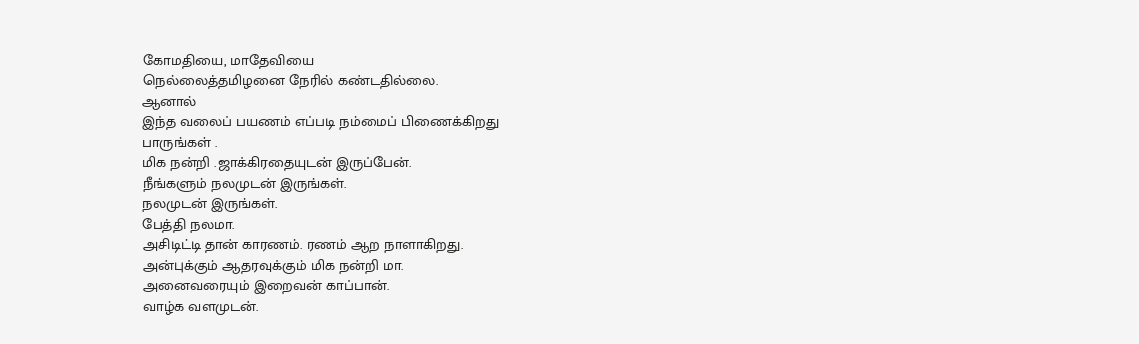கோமதியை, மாதேவியை
நெல்லைத்தமிழனை நேரில் கண்டதில்லை.
ஆனால்
இந்த வலைப் பயணம் எப்படி நம்மைப் பிணைக்கிறது
பாருங்கள் .
மிக நன்றி .ஜாக்கிரதையுடன் இருப்பேன்.
நீங்களும் நலமுடன் இருங்கள்.
நலமுடன் இருங்கள்.
பேத்தி நலமா.
அசிடிட்டி தான் காரணம். ரணம் ஆற நாளாகிறது.
அன்புக்கும் ஆதரவுக்கும் மிக நன்றி மா.
அனைவரையும் இறைவன் காப்பான்.
வாழ்க வளமுடன்.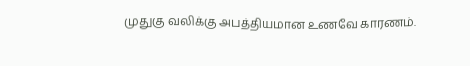முதுகு வலிக்கு அபத்தியமான உணவே காரணம்.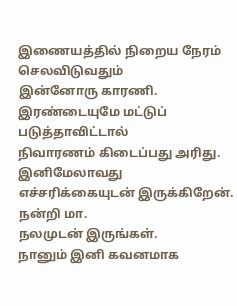இணையத்தில் நிறைய நேரம் செலவிடுவதும்
இன்னோரு காரணி.
இரண்டையுமே மட்டுப் படுத்தாவிட்டால்
நிவாரணம் கிடைப்பது அரிது.
இனிமேலாவது எச்சரிக்கையுடன் இருக்கிறேன்.
நன்றி மா.
நலமுடன் இருங்கள்.
நானும் இனி கவனமாக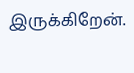இருக்கிறேன்.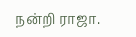நன்றி ராஜா.